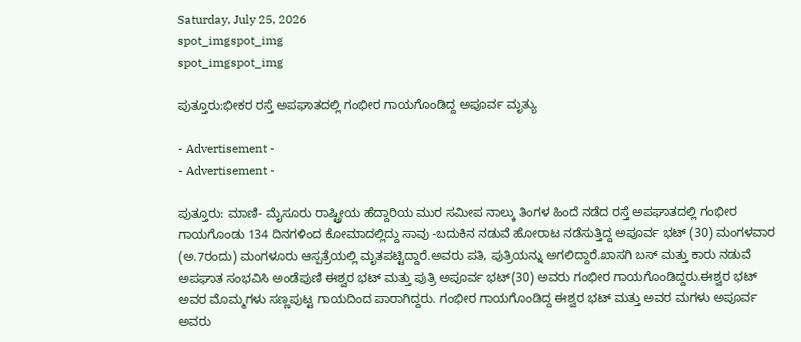Saturday, July 25, 2026
spot_imgspot_img
spot_imgspot_img

ಪುತ್ತೂರು:ಭೀಕರ ರಸ್ತೆ ಅಪಘಾತದಲ್ಲಿ ಗಂಭೀರ ಗಾಯಗೊಂಡಿದ್ದ ಅಪೂರ್ವ ಮೃತ್ಯು

- Advertisement -
- Advertisement -

ಪುತ್ತೂರು: ಮಾಣಿ- ಮೈಸೂರು ರಾಷ್ಟ್ರೀಯ ಹೆದ್ದಾರಿಯ ಮುರ ಸಮೀಪ ನಾಲ್ಕು ತಿಂಗಳ ಹಿಂದೆ ನಡೆದ ರಸ್ತೆ ಅಪಘಾತದಲ್ಲಿ ಗಂಭೀರ ಗಾಯಗೊಂಡು 134 ದಿನಗಳಿಂದ ಕೋಮಾದಲ್ಲಿದ್ದು ಸಾವು -ಬದುಕಿನ ನಡುವೆ ಹೋರಾಟ ನಡೆಸುತ್ತಿದ್ದ ಅಪೂರ್ವ ಭಟ್ (30) ಮಂಗಳವಾರ (ಅ.7ರಂದು) ಮಂಗಳೂರು ಆಸ್ಪತ್ರೆಯಲ್ಲಿ ಮೃತಪಟ್ಟಿದ್ದಾರೆ.ಅವರು ಪತಿ, ಪುತ್ರಿಯನ್ನು ಅಗಲಿದ್ದಾರೆ.ಖಾಸಗಿ ಬಸ್‌ ಮತ್ತು ಕಾರು ನಡುವೆ ಅಪಘಾತ ಸಂಭವಿಸಿ ಅಂಡೆಪುಣಿ ಈಶ್ವರ ಭಟ್ ಮತ್ತು ಪುತ್ರಿ ಅಪೂರ್ವ ಭಟ್(30) ಅವರು ಗಂಭೀರ ಗಾಯಗೊಂಡಿದ್ದರು.ಈಶ್ವರ ಭಟ್ ಅವರ ಮೊಮ್ಮಗಳು ಸಣ್ಣಪುಟ್ಟ ಗಾಯದಿಂದ ಪಾರಾಗಿದ್ದರು. ಗಂಭೀರ ಗಾಯಗೊಂಡಿದ್ದ ಈಶ್ವರ ಭಟ್ ಮತ್ತು ಅವರ ಮಗಳು ಅಪೂರ್ವ ಅವರು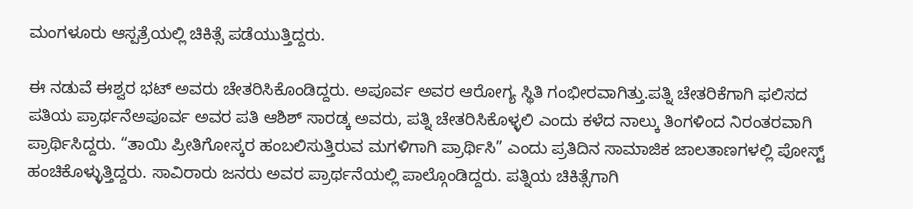ಮಂಗಳೂರು ಆಸ್ಪತ್ರೆಯಲ್ಲಿ ಚಿಕಿತ್ಸೆ ಪಡೆಯುತ್ತಿದ್ದರು.

ಈ ನಡುವೆ ಈಶ್ವರ ಭಟ್ ಅವರು ಚೇತರಿಸಿಕೊಂಡಿದ್ದರು. ಅಪೂರ್ವ ಅವರ ಆರೋಗ್ಯ ಸ್ಥಿತಿ ಗಂಭೀರವಾಗಿತ್ತು.ಪತ್ನಿ ಚೇತರಿಕೆಗಾಗಿ ಫಲಿಸದ ಪತಿಯ ಪ್ರಾರ್ಥನೆಅಪೂರ್ವ ಅವರ ಪತಿ ಆಶಿಶ್ ಸಾರಡ್ಕ ಅವರು, ಪತ್ನಿ ಚೇತರಿಸಿಕೊಳ್ಳಲಿ ಎಂದು ಕಳೆದ ನಾಲ್ಕು ತಿಂಗಳಿಂದ ನಿರಂತರವಾಗಿ ಪ್ರಾರ್ಥಿಸಿದ್ದರು. “ತಾಯಿ ಪ್ರೀತಿಗೋಸ್ಕರ ಹಂಬಲಿಸುತ್ತಿರುವ ಮಗಳಿಗಾಗಿ ಪ್ರಾರ್ಥಿಸಿ” ಎಂದು ಪ್ರತಿದಿನ ಸಾಮಾಜಿಕ ಜಾಲತಾಣಗಳಲ್ಲಿ ಪೋಸ್ಟ್ ಹಂಚಿಕೊಳ್ಳುತ್ತಿದ್ದರು. ಸಾವಿರಾರು ಜನರು ಅವರ ಪ್ರಾರ್ಥನೆಯಲ್ಲಿ ಪಾಲ್ಗೊಂಡಿದ್ದರು. ಪತ್ನಿಯ ಚಿಕಿತ್ಸೆಗಾಗಿ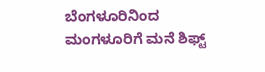ಬೆಂಗಳೂರಿನಿಂದ ಮಂಗಳೂರಿಗೆ ಮನೆ ಶಿಫ್ಟ್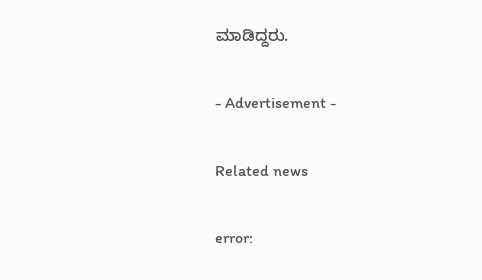ಮಾಡಿದ್ದರು.

- Advertisement -

Related news

error: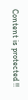Content is protected !!